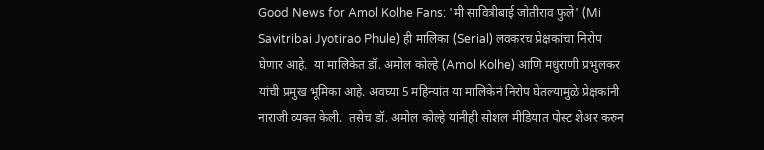Good News for Amol Kolhe Fans: 'मी सावित्रीबाई जोतीराव फुले' (Mi Savitribai Jyotirao Phule) ही मालिका (Serial) लवकरच प्रेक्षकांचा निरोप घेणार आहे.  या मालिकेत डॉ. अमोल कोल्हे (Amol Kolhe) आणि मधुराणी प्रभुलकर यांची प्रमुख भूमिका आहे. अवघ्या 5 महिन्यांत या मालिकेनं निरोप घेतल्यामुळे प्रेक्षकांनी नाराजी व्यक्त केली.  तसेच डॉ. अमोल कोल्हे यांनीही सोशल मीडियात पोस्ट शेअर करुन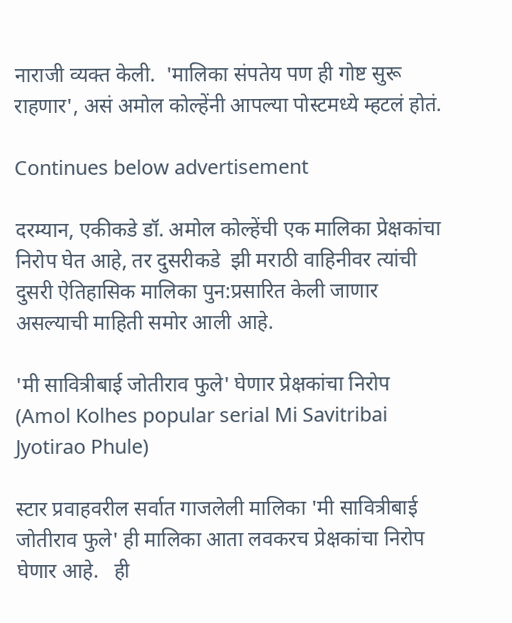नाराजी व्यक्त केली.  'मालिका संपतेय पण ही गोष्ट सुरू राहणार', असं अमोल कोल्हेंनी आपल्या पोस्टमध्ये म्हटलं होतं.

Continues below advertisement

दरम्यान, एकीकडे डॉ. अमोल कोल्हेंची एक मालिका प्रेक्षकांचा निरोप घेत आहे, तर दुसरीकडे  झी मराठी वाहिनीवर त्यांची दुसरी ऐतिहासिक मालिका पुन:प्रसारित केली जाणार असल्याची माहिती समोर आली आहे.

'मी सावित्रीबाई जोतीराव फुले' घेणार प्रेक्षकांचा निरोप (Amol Kolhes popular serial Mi Savitribai Jyotirao Phule)

स्टार प्रवाहवरील सर्वात गाजलेली मालिका 'मी सावित्रीबाई जोतीराव फुले' ही मालिका आता लवकरच प्रेक्षकांचा निरोप घेणार आहे.   ही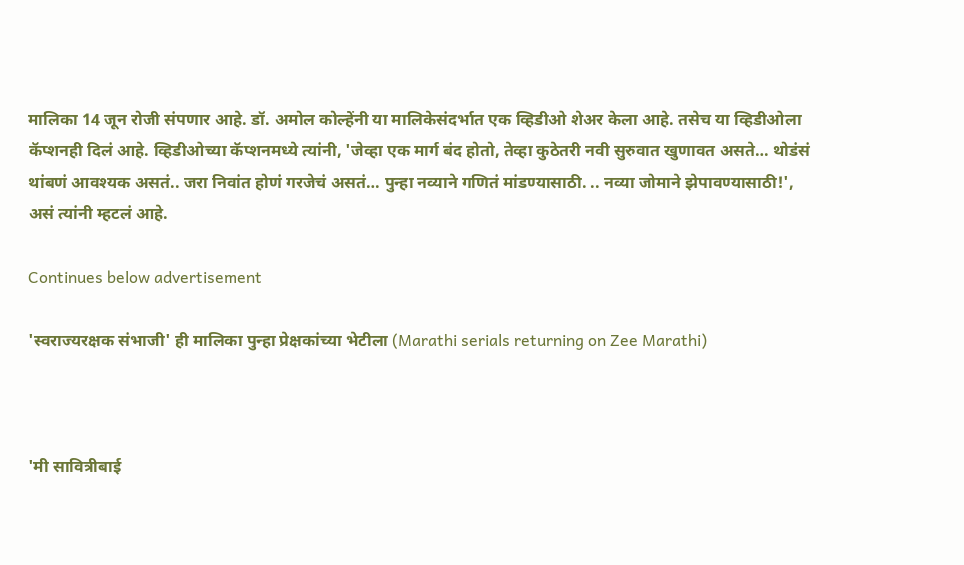मालिका 14 जून रोजी संपणार आहे. डॉ. अमोल कोल्हेंनी या मालिकेसंदर्भात एक व्हिडीओ शेअर केला आहे. तसेच या व्हिडीओला कॅप्शनही दिलं आहे. व्हिडीओच्या कॅप्शनमध्ये त्यांनी, 'जेव्हा एक मार्ग बंद होतो, तेव्हा कुठेतरी नवी सुरुवात खुणावत असते… थोडंसं थांबणं आवश्यक असतं.. जरा निवांत होणं गरजेचं असतं… पुन्हा नव्याने गणितं मांडण्यासाठी. .. नव्या जोमाने झेपावण्यासाठी!', असं त्यांनी म्हटलं आहे.

Continues below advertisement

'स्वराज्यरक्षक संभाजी' ही मालिका पुन्हा प्रेक्षकांच्या भेटीला (Marathi serials returning on Zee Marathi)



'मी सावित्रीबाई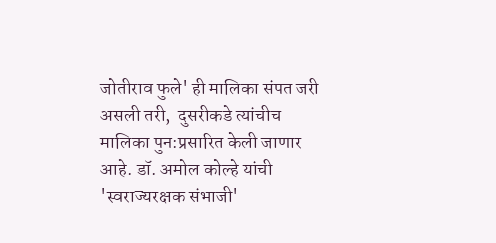जोतीराव फुले' ही मालिका संपत जरी असली तरी,  दुसरीकडे त्यांचीच मालिका पुन:प्रसारित केली जाणार आहे. डॉ. अमोल कोल्हे यांची 'स्वराज्यरक्षक संभाजी'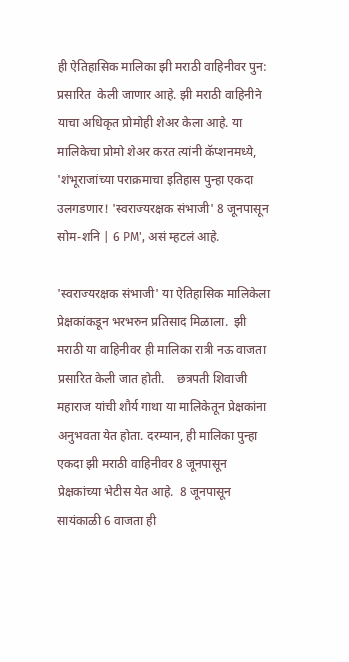ही ऐतिहासिक मालिका झी मराठी वाहिनीवर पुन: प्रसारित  केली जाणार आहे. झी मराठी वाहिनीने याचा अधिकृत प्रोमोही शेअर केला आहे. या मालिकेचा प्रोमो शेअर करत त्यांनी कॅप्शनमध्ये, 'शंभूराजांच्या पराक्रमाचा इतिहास पुन्हा एकदा उलगडणार! 'स्वराज्यरक्षक संभाजी' 8 जूनपासून सोम-शनि | 6 PM', असं म्हटलं आहे.

'स्वराज्यरक्षक संभाजी' या ऐतिहासिक मालिकेला प्रेक्षकांकडून भरभरुन प्रतिसाद मिळाला.  झी मराठी या वाहिनीवर ही मालिका रात्री नऊ वाजता प्रसारित केली जात होती.    छत्रपती शिवाजी महाराज यांची शौर्य गाथा या मालिकेतून प्रेक्षकांना अनुभवता येत होता. दरम्यान, ही मालिका पुन्हा एकदा झी मराठी वाहिनीवर 8 जूनपासून प्रेक्षकांच्या भेटीस येत आहे.  8 जूनपासून सायंकाळी 6 वाजता ही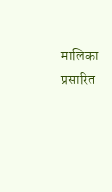मालिका प्रसारित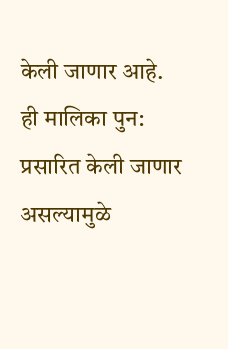केली जाणार आहे. ही मालिका पुन: प्रसारित केली जाणार असल्यामुळे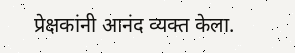प्रेक्षकांनी आनंद व्यक्त केला.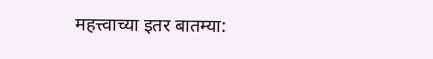महत्त्वाच्या इतर बातम्या: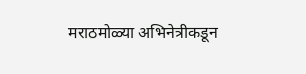मराठमोळ्या अभिनेत्रीकडून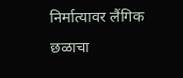निर्मात्यावर लैंगिक छळाचा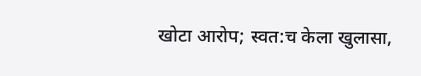खोटा आरोप; स्वत:च केला खुलासा,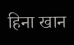हिना खान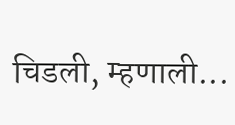चिडली, म्हणाली...